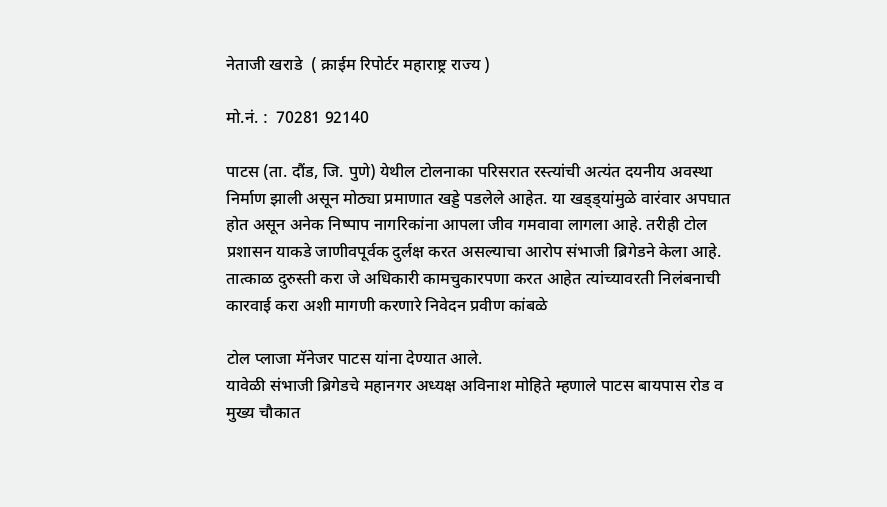नेताजी खराडे  ( क्राईम रिपोर्टर महाराष्ट्र राज्य )

मो.नं. :  70281 92140

पाटस (ता. दौंड, जि. पुणे) येथील टोलनाका परिसरात रस्त्यांची अत्यंत दयनीय अवस्था निर्माण झाली असून मोठ्या प्रमाणात खड्डे पडलेले आहेत. या खड्ड्यांमुळे वारंवार अपघात होत असून अनेक निष्पाप नागरिकांना आपला जीव गमवावा लागला आहे. तरीही टोल प्रशासन याकडे जाणीवपूर्वक दुर्लक्ष करत असल्याचा आरोप संभाजी ब्रिगेडने केला आहे. तात्काळ दुरुस्ती करा जे अधिकारी कामचुकारपणा करत आहेत त्यांच्यावरती निलंबनाची कारवाई करा अशी मागणी करणारे निवेदन प्रवीण कांबळे

टोल प्लाजा मॅनेजर पाटस यांना देण्यात आले.
यावेळी संभाजी ब्रिगेडचे महानगर अध्यक्ष अविनाश मोहिते म्हणाले पाटस बायपास रोड व मुख्य चौकात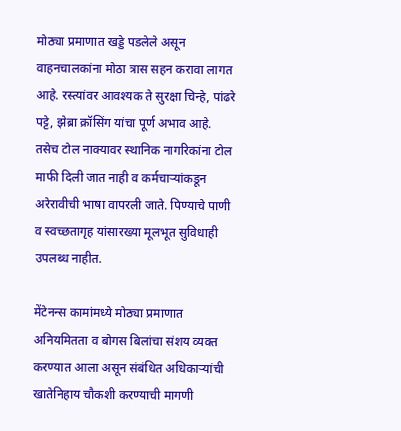मोठ्या प्रमाणात खड्डे पडलेले असून वाहनचालकांना मोठा त्रास सहन करावा लागत आहे. रस्त्यांवर आवश्यक ते सुरक्षा चिन्हे, पांढरे पट्टे, झेब्रा क्रॉसिंग यांचा पूर्ण अभाव आहे. तसेच टोल नाक्यावर स्थानिक नागरिकांना टोल माफी दिली जात नाही व कर्मचाऱ्यांकडून अरेरावीची भाषा वापरली जाते. पिण्याचे पाणी व स्वच्छतागृह यांसारख्या मूलभूत सुविधाही उपलब्ध नाहीत.

मेंटेनन्स कामांमध्ये मोठ्या प्रमाणात अनियमितता व बोगस बिलांचा संशय व्यक्त करण्यात आला असून संबंधित अधिकाऱ्यांची खातेनिहाय चौकशी करण्याची मागणी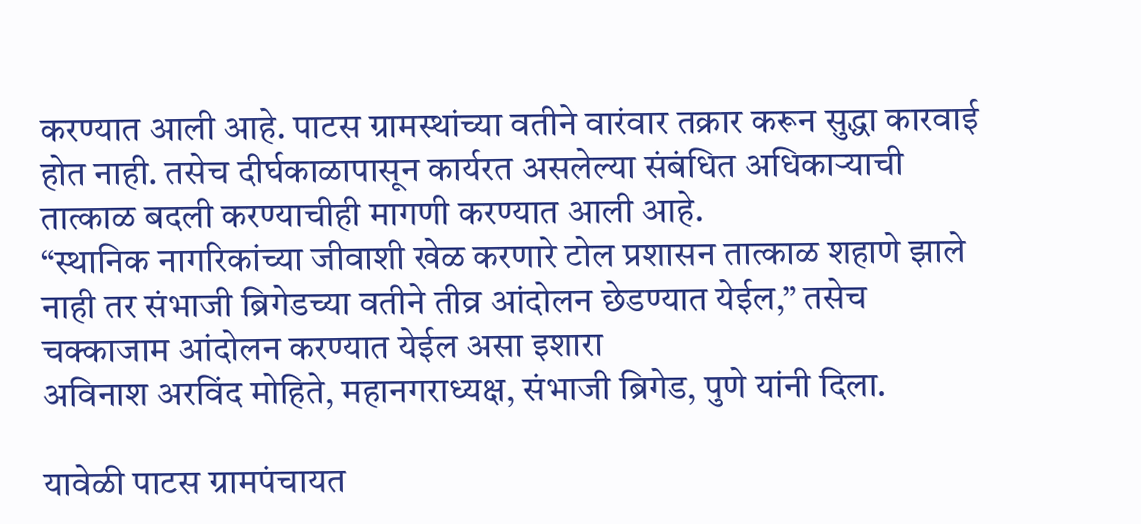करण्यात आली आहे. पाटस ग्रामस्थांच्या वतीने वारंवार तक्रार करून सुद्धा कारवाई होत नाही. तसेच दीर्घकाळापासून कार्यरत असलेल्या संबंधित अधिकाऱ्याची तात्काळ बदली करण्याचीही मागणी करण्यात आली आहे.
“स्थानिक नागरिकांच्या जीवाशी खेळ करणारे टोल प्रशासन तात्काळ शहाणे झाले नाही तर संभाजी ब्रिगेडच्या वतीने तीव्र आंदोलन छेडण्यात येईल,” तसेच चक्काजाम आंदोलन करण्यात येईल असा इशारा
अविनाश अरविंद मोहिते, महानगराध्यक्ष, संभाजी ब्रिगेड, पुणे यांनी दिला.

यावेळी पाटस ग्रामपंचायत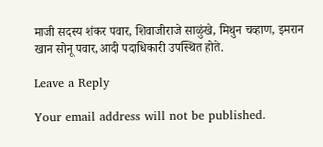माजी सदस्य शंकर पवार, शिवाजीराजे साळुंखे, मिथुन चव्हाण, इमरान खान सोनू पवार,आदी पदाधिकारी उपस्थित होते.

Leave a Reply

Your email address will not be published.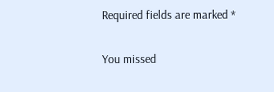Required fields are marked *

You missed